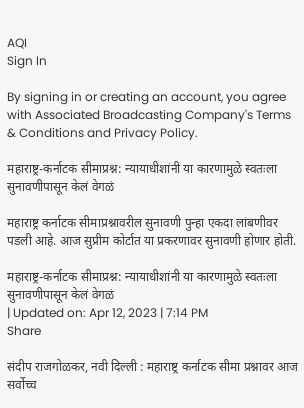AQI
Sign In

By signing in or creating an account, you agree with Associated Broadcasting Company's Terms & Conditions and Privacy Policy.

महाराष्ट्र-कर्नाटक सीमाप्रश्न: न्यायाधीशांनी या कारणामुळे स्वतःला सुनावणीपासून केलं वेगळं

महाराष्ट्र कर्नाटक सीमाप्रश्नावरील सुनावणी पुन्हा एकदा लांबणीवर पडली आहे. आज सुप्रीम कोर्टात या प्रकरणावर सुनावणी होणार होती.

महाराष्ट्र-कर्नाटक सीमाप्रश्न: न्यायाधीशांनी या कारणामुळे स्वतःला सुनावणीपासून केलं वेगळं
| Updated on: Apr 12, 2023 | 7:14 PM
Share

संदीप राजगोळकर, नवी दिल्ली : महाराष्ट्र कर्नाटक सीमा प्रश्नावर आज सर्वोच्च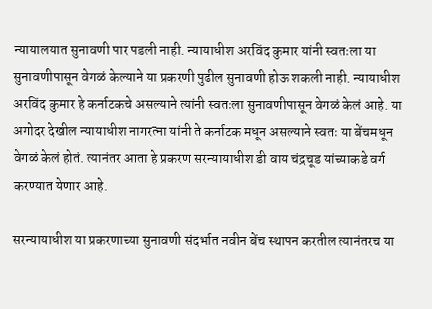न्यायालयात सुनावणी पार पडली नाही. न्यायाधीश अरविंद कुमार यांनी स्वतःला या सुनावणीपासून वेगळं केल्याने या प्रकरणी पुढील सुनावणी होऊ शकली नाही. न्यायाधीश अरविंद कुमार हे कर्नाटकचे असल्याने त्यांनी स्वतःला सुनावणीपासून वेगळं केलं आहे. या अगोदर देखील न्यायाधीश नागरत्ना यांनी ते कर्नाटक मधून असल्याने स्वतः या बेंचमधून वेगळं केलं होतं. त्यानंतर आता हे प्रकरण सरन्यायाधीश डी वाय चंद्रचूड यांच्याकडे वर्ग करण्यात येणार आहे.

सरन्यायाधीश या प्रकरणाच्या सुनावणी संदर्भात नवीन बेंच स्थापन करतील त्यानंतरच या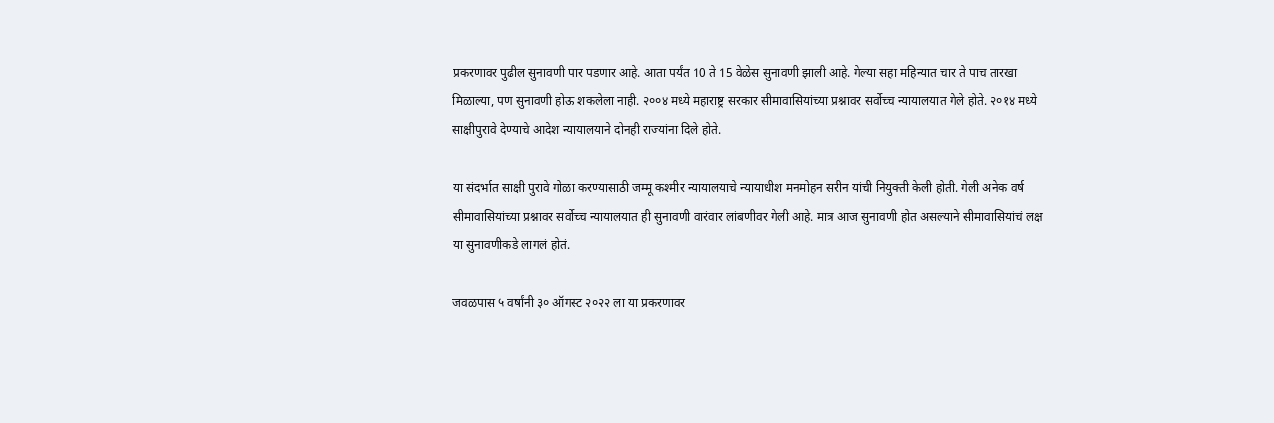प्रकरणावर पुढील सुनावणी पार पडणार आहे. आता पर्यंत 10 ते 15 वेळेस सुनावणी झाली आहे. गेल्या सहा महिन्यात चार ते पाच तारखा मिळाल्या, पण सुनावणी होऊ शकलेला नाही. २००४ मध्ये महाराष्ट्र सरकार सीमावासियांच्या प्रश्नावर सर्वोच्च न्यायालयात गेले होते. २०१४ मध्ये साक्षीपुरावे देण्याचे आदेश न्यायालयाने दोनही राज्यांना दिले होते.

या संदर्भात साक्षी पुरावे गोळा करण्यासाठी जम्मू कश्मीर न्यायालयाचे न्यायाधीश मनमोहन सरीन यांची नियुक्ती केली होती. गेली अनेक वर्ष सीमावासियांच्या प्रश्नावर सर्वोच्च न्यायालयात ही सुनावणी वारंवार लांबणीवर गेली आहे. मात्र आज सुनावणी होत असल्याने सीमावासियांचं लक्ष या सुनावणीकडे लागलं होतं.

जवळपास ५ वर्षांनी ३० ऑगस्ट २०२२ ला या प्रकरणावर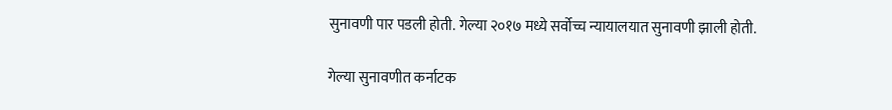सुनावणी पार पडली होती. गेल्या २०१७ मध्ये सर्वोच्च न्यायालयात सुनावणी झाली होती.

गेल्या सुनावणीत कर्नाटक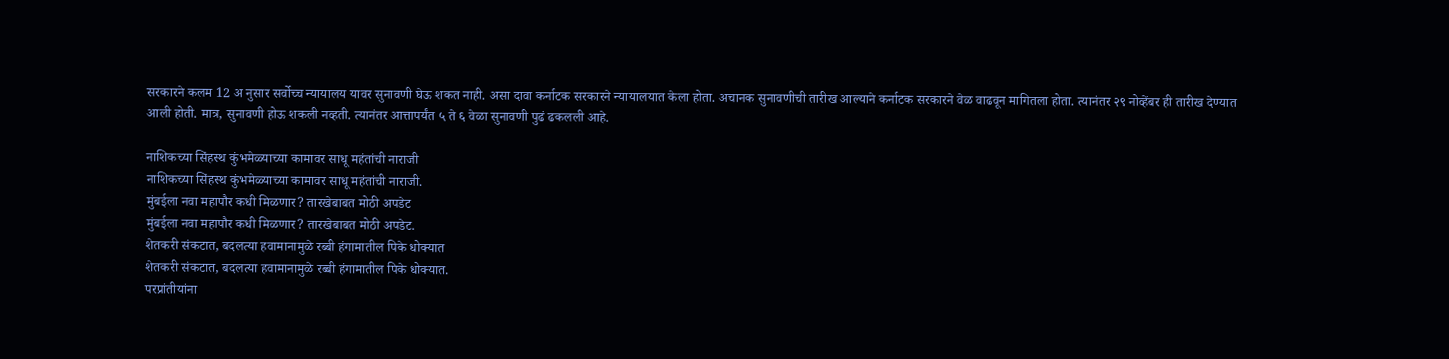सरकारने कलम 12 अ नुसार सर्वोच्च न्यायालय यावर सुनावणी घेऊ शकत नाही. असा दावा कर्नाटक सरकारने न्यायालयात केला होता. अचानक सुनावणीची तारीख आल्याने कर्नाटक सरकारने वेळ वाढवून मागितला होता. त्यानंतर २९ नोव्हेंबर ही तारीख देण्यात आली होती. मात्र, सुनावणी होऊ शकली नव्हती. त्यानंतर आत्तापर्यंत ५ ते ६ वेळा सुनावणी पुढं ढकलली आहे.

नाशिकच्या सिंहस्थ कुंभमेळ्याच्या कामावर साधू महंतांची नाराजी
नाशिकच्या सिंहस्थ कुंभमेळ्याच्या कामावर साधू महंतांची नाराजी.
मुंबईला नवा महापौर कधी मिळणार? तारखेबाबत मोठी अपडेट
मुंबईला नवा महापौर कधी मिळणार? तारखेबाबत मोठी अपडेट.
शेतकरी संकटात, बदलत्या हवामानामुळे रब्बी हंगामातील पिके धोक्यात
शेतकरी संकटात, बदलत्या हवामानामुळे रब्बी हंगामातील पिके धोक्यात.
परप्रांतीयांना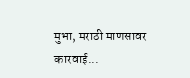मुभा, मराठी माणसावर कारवाई...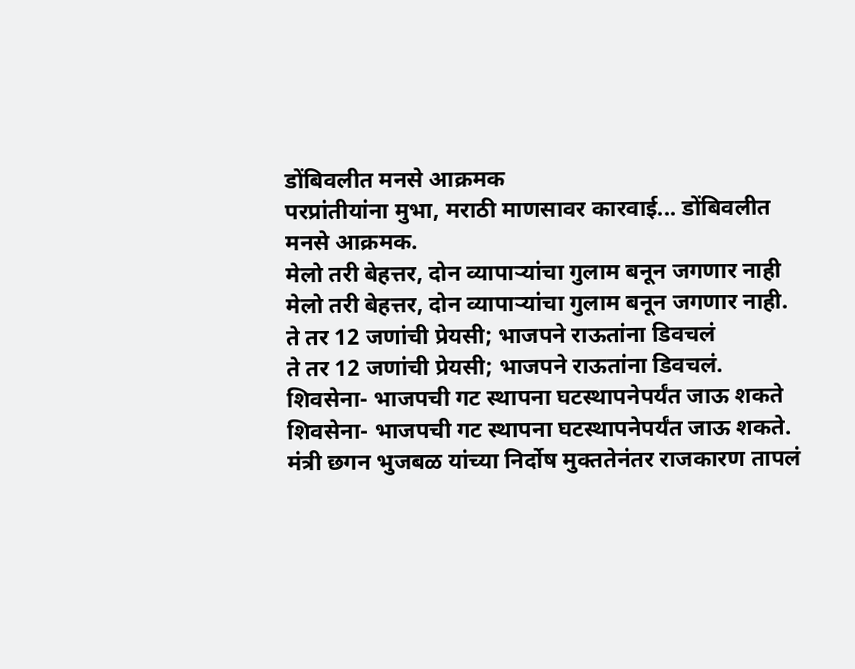डोंबिवलीत मनसे आक्रमक
परप्रांतीयांना मुभा, मराठी माणसावर कारवाई... डोंबिवलीत मनसे आक्रमक.
मेलो तरी बेहत्तर, दोन व्यापाऱ्यांचा गुलाम बनून जगणार नाही
मेलो तरी बेहत्तर, दोन व्यापाऱ्यांचा गुलाम बनून जगणार नाही.
ते तर 12 जणांची प्रेयसी; भाजपने राऊतांना डिवचलं
ते तर 12 जणांची प्रेयसी; भाजपने राऊतांना डिवचलं.
शिवसेना- भाजपची गट स्थापना घटस्थापनेपर्यंत जाऊ शकते
शिवसेना- भाजपची गट स्थापना घटस्थापनेपर्यंत जाऊ शकते.
मंत्री छगन भुजबळ यांच्या निर्दोष मुक्ततेनंतर राजकारण तापलं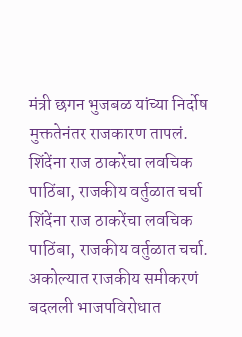मंत्री छगन भुजबळ यांच्या निर्दोष मुक्ततेनंतर राजकारण तापलं.
शिंदेंना राज ठाकरेंचा लवचिक पाठिंबा, राजकीय वर्तुळात चर्चा
शिंदेंना राज ठाकरेंचा लवचिक पाठिंबा, राजकीय वर्तुळात चर्चा.
अकोल्यात राजकीय समीकरणं बदलली भाजपविरोधात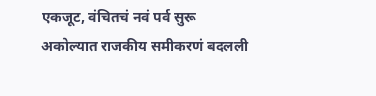एकजूट, वंचितचं नवं पर्व सुरू
अकोल्यात राजकीय समीकरणं बदलली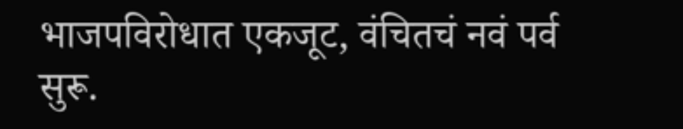भाजपविरोधात एकजूट, वंचितचं नवं पर्व सुरू.